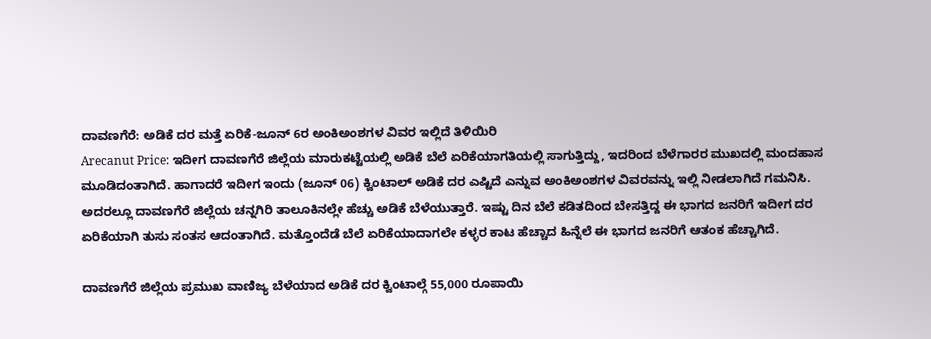ದಾವಣಗೆರೆ: ಅಡಿಕೆ ದರ ಮತ್ತೆ ಏರಿಕೆ-ಜೂನ್ 6ರ ಅಂಕಿಅಂಶಗಳ ವಿವರ ಇಲ್ಲಿದೆ ತಿಳಿಯಿರಿ
Arecanut Price: ಇದೀಗ ದಾವಣಗೆರೆ ಜಿಲ್ಲೆಯ ಮಾರುಕಟ್ಟೆಯಲ್ಲಿ ಅಡಿಕೆ ಬೆಲೆ ಏರಿಕೆಯಾಗತಿಯಲ್ಲಿ ಸಾಗುತ್ತಿದ್ದು, ಇದರಿಂದ ಬೆಳೆಗಾರರ ಮುಖದಲ್ಲಿ ಮಂದಹಾಸ ಮೂಡಿದಂತಾಗಿದೆ. ಹಾಗಾದರೆ ಇದೀಗ ಇಂದು (ಜೂನ್ 06) ಕ್ವಿಂಟಾಲ್ ಅಡಿಕೆ ದರ ಎಷ್ಟಿದೆ ಎನ್ನುವ ಅಂಕಿಅಂಶಗಳ ವಿವರವನ್ನು ಇಲ್ಲಿ ನೀಡಲಾಗಿದೆ ಗಮನಿಸಿ.
ಅದರಲ್ಲೂ ದಾವಣಗೆರೆ ಜಿಲ್ಲೆಯ ಚನ್ನಗಿರಿ ತಾಲೂಕಿನಲ್ಲೇ ಹೆಚ್ಚು ಅಡಿಕೆ ಬೆಳೆಯುತ್ತಾರೆ. ಇಷ್ಟು ದಿನ ಬೆಲೆ ಕಡಿತದಿಂದ ಬೇಸತ್ತಿದ್ದ ಈ ಭಾಗದ ಜನರಿಗೆ ಇದೀಗ ದರ ಏರಿಕೆಯಾಗಿ ತುಸು ಸಂತಸ ಆದಂತಾಗಿದೆ. ಮತ್ತೊಂದೆಡೆ ಬೆಲೆ ಏರಿಕೆಯಾದಾಗಲೇ ಕಳ್ಳರ ಕಾಟ ಹೆಚ್ಚಾದ ಹಿನ್ನೆಲೆ ಈ ಭಾಗದ ಜನರಿಗೆ ಆತಂಕ ಹೆಚ್ಚಾಗಿದೆ.

ದಾವಣಗೆರೆ ಜಿಲ್ಲೆಯ ಪ್ರಮುಖ ವಾಣಿಜ್ಯ ಬೆಳೆಯಾದ ಅಡಿಕೆ ದರ ಕ್ವಿಂಟಾಲ್ಗೆ 55,000 ರೂಪಾಯಿ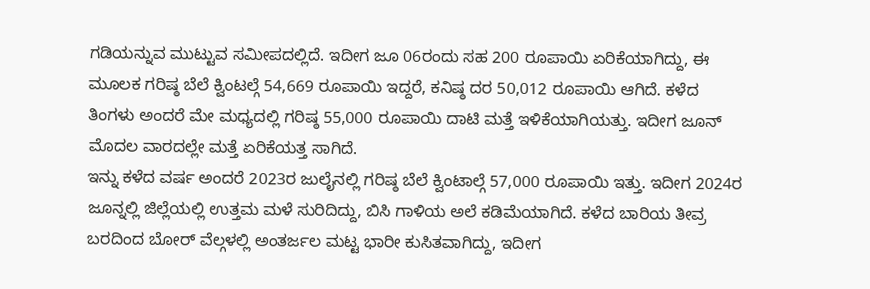ಗಡಿಯನ್ನುವ ಮುಟ್ಟುವ ಸಮೀಪದಲ್ಲಿದೆ. ಇದೀಗ ಜೂ 06ರಂದು ಸಹ 200 ರೂಪಾಯಿ ಏರಿಕೆಯಾಗಿದ್ದು, ಈ ಮೂಲಕ ಗರಿಷ್ಠ ಬೆಲೆ ಕ್ವಿಂಟಲ್ಗೆ 54,669 ರೂಪಾಯಿ ಇದ್ದರೆ, ಕನಿಷ್ಠ ದರ 50,012 ರೂಪಾಯಿ ಆಗಿದೆ. ಕಳೆದ ತಿಂಗಳು ಅಂದರೆ ಮೇ ಮಧ್ಯದಲ್ಲಿ ಗರಿಷ್ಠ 55,000 ರೂಪಾಯಿ ದಾಟಿ ಮತ್ತೆ ಇಳಿಕೆಯಾಗಿಯತ್ತು. ಇದೀಗ ಜೂನ್ ಮೊದಲ ವಾರದಲ್ಲೇ ಮತ್ತೆ ಏರಿಕೆಯತ್ತ ಸಾಗಿದೆ.
ಇನ್ನು ಕಳೆದ ವರ್ಷ ಅಂದರೆ 2023ರ ಜುಲೈನಲ್ಲಿ ಗರಿಷ್ಠ ಬೆಲೆ ಕ್ವಿಂಟಾಲ್ಗೆ 57,000 ರೂಪಾಯಿ ಇತ್ತು. ಇದೀಗ 2024ರ ಜೂನ್ನಲ್ಲಿ ಜಿಲ್ಲೆಯಲ್ಲಿ ಉತ್ತಮ ಮಳೆ ಸುರಿದಿದ್ದು, ಬಿಸಿ ಗಾಳಿಯ ಅಲೆ ಕಡಿಮೆಯಾಗಿದೆ. ಕಳೆದ ಬಾರಿಯ ತೀವ್ರ ಬರದಿಂದ ಬೋರ್ ವೆಲ್ಗಳಲ್ಲಿ ಅಂತರ್ಜಲ ಮಟ್ಟ ಭಾರೀ ಕುಸಿತವಾಗಿದ್ದು, ಇದೀಗ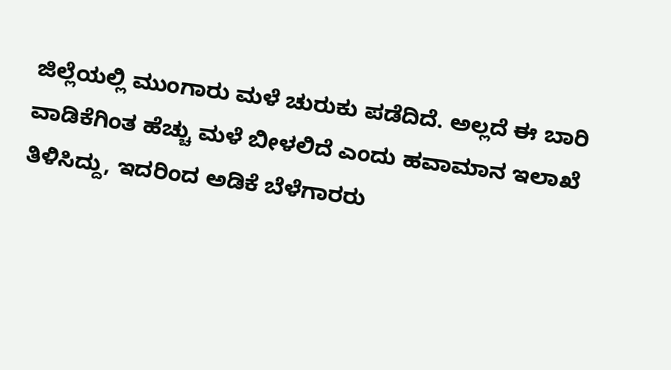ಜಿಲ್ಲೆಯಲ್ಲಿ ಮುಂಗಾರು ಮಳೆ ಚುರುಕು ಪಡೆದಿದೆ. ಅಲ್ಲದೆ ಈ ಬಾರಿ ವಾಡಿಕೆಗಿಂತ ಹೆಚ್ಚು ಮಳೆ ಬೀಳಲಿದೆ ಎಂದು ಹವಾಮಾನ ಇಲಾಖೆ ತಿಳಿಸಿದ್ದು, ಇದರಿಂದ ಅಡಿಕೆ ಬೆಳೆಗಾರರು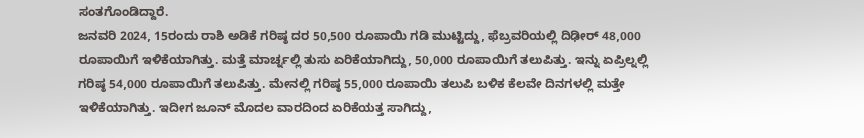ಸಂತಗೊಂಡಿದ್ದಾರೆ.
ಜನವರಿ 2024, 15ರಂದು ರಾಶಿ ಅಡಿಕೆ ಗರಿಷ್ಠ ದರ 50,500 ರೂಪಾಯಿ ಗಡಿ ಮುಟ್ಟಿದ್ದು, ಫೆಬ್ರವರಿಯಲ್ಲಿ ದಿಢೀರ್ 48,000 ರೂಪಾಯಿಗೆ ಇಳಿಕೆಯಾಗಿತ್ತು. ಮತ್ತೆ ಮಾರ್ಚ್ನಲ್ಲಿ ತುಸು ಏರಿಕೆಯಾಗಿದ್ದು, 50,000 ರೂಪಾಯಿಗೆ ತಲುಪಿತ್ತು. ಇನ್ನು ಏಪ್ರಿಲ್ನಲ್ಲಿ ಗರಿಷ್ಠ 54,000 ರೂಪಾಯಿಗೆ ತಲುಪಿತ್ತು. ಮೇನಲ್ಲಿ ಗರಿಷ್ಠ 55,000 ರೂಪಾಯಿ ತಲುಪಿ ಬಳಿಕ ಕೆಲವೇ ದಿನಗಳಲ್ಲಿ ಮತ್ತೇ ಇಳಿಕೆಯಾಗಿತ್ತು. ಇದೀಗ ಜೂನ್ ಮೊದಲ ವಾರದಿಂದ ಏರಿಕೆಯತ್ತ ಸಾಗಿದ್ದು,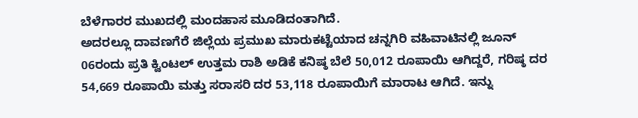ಬೆಳೆಗಾರರ ಮುಖದಲ್ಲಿ ಮಂದಹಾಸ ಮೂಡಿದಂತಾಗಿದೆ.
ಅದರಲ್ಲೂ ದಾವಣಗೆರೆ ಜಿಲ್ಲೆಯ ಪ್ರಮುಖ ಮಾರುಕಟ್ಟೆಯಾದ ಚನ್ನಗಿರಿ ವಹಿವಾಟಿನಲ್ಲಿ ಜೂನ್ 06ರಂದು ಪ್ರತಿ ಕ್ವಿಂಟಲ್ ಉತ್ತಮ ರಾಶಿ ಅಡಿಕೆ ಕನಿಷ್ಠ ಬೆಲೆ 50,012 ರೂಪಾಯಿ ಆಗಿದ್ದರೆ, ಗರಿಷ್ಠ ದರ 54,669 ರೂಪಾಯಿ ಮತ್ತು ಸರಾಸರಿ ದರ 53,118 ರೂಪಾಯಿಗೆ ಮಾರಾಟ ಆಗಿದೆ. ಇನ್ನು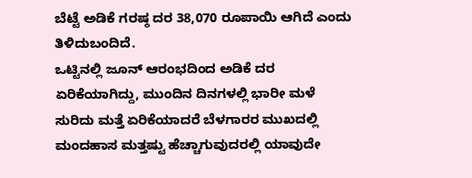ಬೆಟ್ಟೆ ಅಡಿಕೆ ಗರಷ್ಠ ದರ 38,070 ರೂಪಾಯಿ ಆಗಿದೆ ಎಂದು ತಿಳಿದುಬಂದಿದೆ.
ಒಟ್ಟಿನಲ್ಲಿ ಜೂನ್ ಆರಂಭದಿಂದ ಅಡಿಕೆ ದರ ಏರಿಕೆಯಾಗಿದ್ದು, ಮುಂದಿನ ದಿನಗಳಲ್ಲಿ ಭಾರೀ ಮಳೆ ಸುರಿದು ಮತ್ತೆ ಏರಿಕೆಯಾದರೆ ಬೆಳಗಾರರ ಮುಖದಲ್ಲಿ ಮಂದಹಾಸ ಮತ್ತಷ್ಟು ಹೆಚ್ಚಾಗುವುದರಲ್ಲಿ ಯಾವುದೇ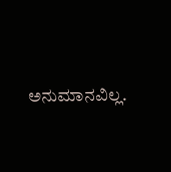ಅನುಮಾನವಿಲ್ಲ.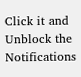Click it and Unblock the Notifications